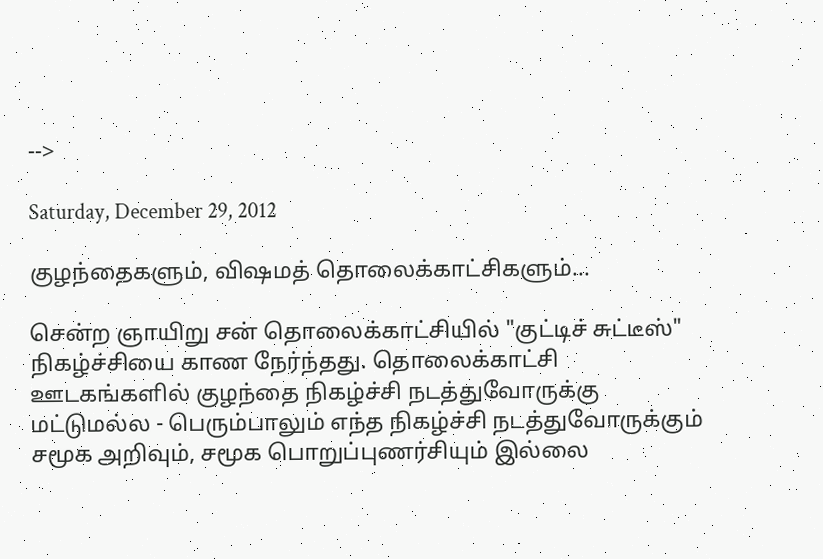-->

Saturday, December 29, 2012

குழந்தைகளும், விஷமத் தொலைக்காட்சிகளும்...

சென்ற ஞாயிறு சன் தொலைக்காட்சியில் "குட்டிச் சுட்டீஸ்" நிகழ்ச்சியை காண நேர்ந்தது. தொலைக்காட்சி ஊடகங்களில் குழந்தை நிகழ்ச்சி நடத்துவோருக்கு மட்டுமல்ல - பெரும்பாலும் எந்த நிகழ்ச்சி நடத்துவோருக்கும் சமூக அறிவும், சமூக பொறுப்புணர்சியும் இல்லை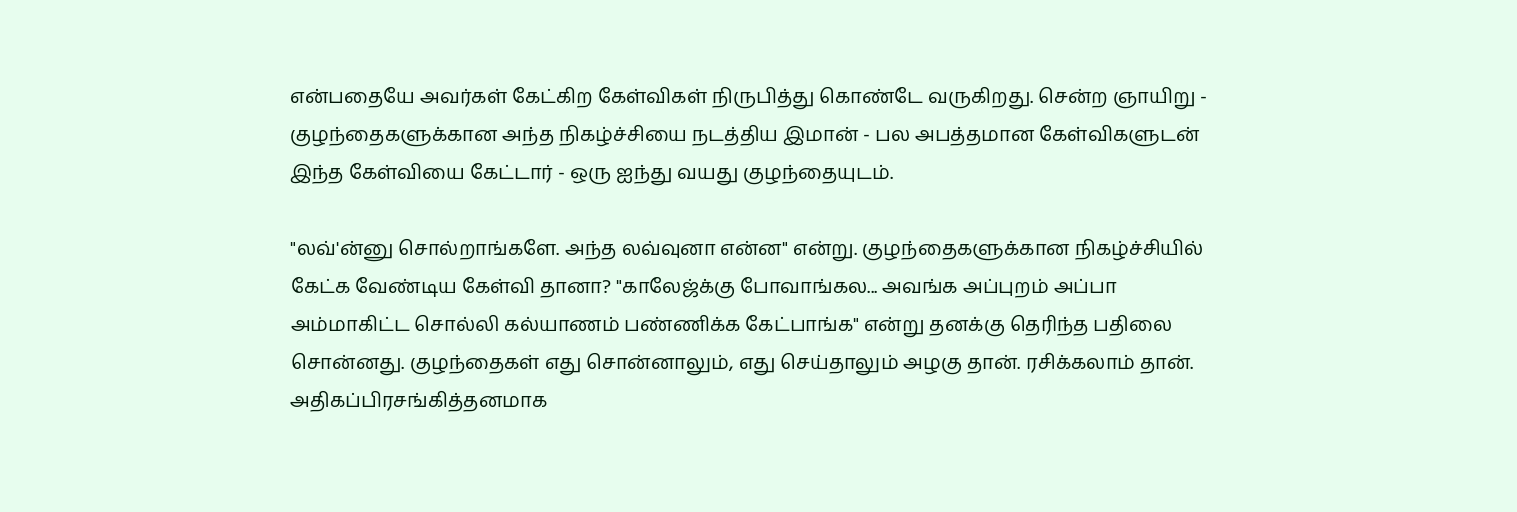என்பதையே அவர்கள் கேட்கிற கேள்விகள் நிருபித்து கொண்டே வருகிறது. சென்ற ஞாயிறு - குழந்தைகளுக்கான அந்த நிகழ்ச்சியை நடத்திய இமான் - பல அபத்தமான கேள்விகளுடன் இந்த கேள்வியை கேட்டார் - ஒரு ஐந்து வயது குழந்தையுடம்.

"லவ்'ன்னு சொல்றாங்களே. அந்த லவ்வுனா என்ன" என்று. குழந்தைகளுக்கான நிகழ்ச்சியில் கேட்க வேண்டிய கேள்வி தானா? "காலேஜ்க்கு போவாங்கல... அவங்க அப்புறம் அப்பா அம்மாகிட்ட சொல்லி கல்யாணம் பண்ணிக்க கேட்பாங்க" என்று தனக்கு தெரிந்த பதிலை சொன்னது. குழந்தைகள் எது சொன்னாலும், எது செய்தாலும் அழகு தான். ரசிக்கலாம் தான். அதிகப்பிரசங்கித்தனமாக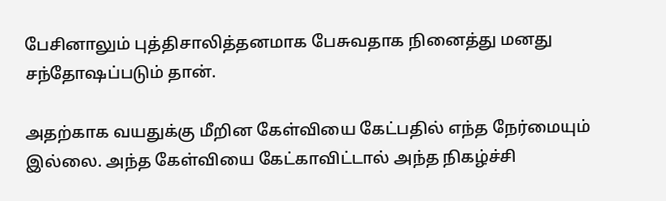பேசினாலும் புத்திசாலித்தனமாக பேசுவதாக நினைத்து மனது சந்தோஷப்படும் தான்.

அதற்காக வயதுக்கு மீறின கேள்வியை கேட்பதில் எந்த நேர்மையும் இல்லை. அந்த கேள்வியை கேட்காவிட்டால் அந்த நிகழ்ச்சி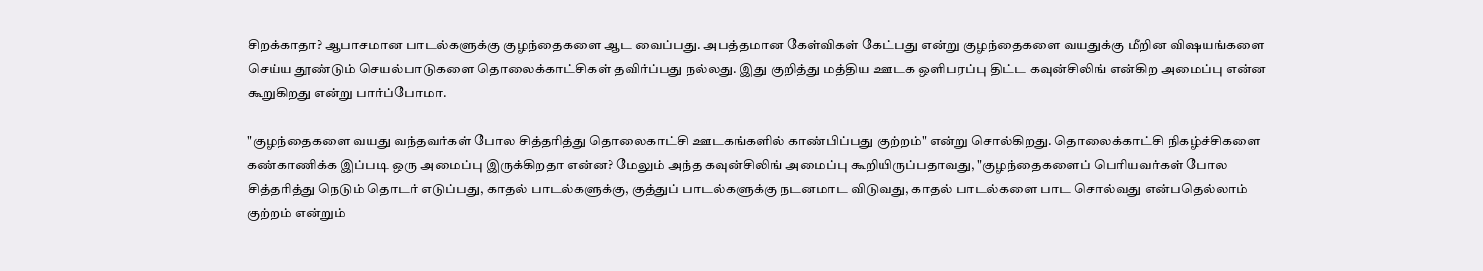சிறக்காதா? ஆபாசமான பாடல்களுக்கு குழந்தைகளை ஆட வைப்பது. அபத்தமான கேள்விகள் கேட்பது என்று குழந்தைகளை வயதுக்கு மீறின விஷயங்களை செய்ய தூண்டும் செயல்பாடுகளை தொலைக்காட்சிகள் தவிர்ப்பது நல்லது. இது குறித்து மத்திய ஊடக ஒளிபரப்பு திட்ட கவுன்சிலிங் என்கிற அமைப்பு என்ன கூறுகிறது என்று பார்ப்போமா.

"குழந்தைகளை வயது வந்தவர்கள் போல சித்தரித்து தொலைகாட்சி ஊடகங்களில் காண்பிப்பது குற்றம்" என்று சொல்கிறது. தொலைக்காட்சி நிகழ்ச்சிகளை கண்காணிக்க இப்படி ஒரு அமைப்பு இருக்கிறதா என்ன? மேலும் அந்த கவுன்சிலிங் அமைப்பு கூறியிருப்பதாவது, "குழந்தைகளைப் பெரியவர்கள் போல சித்தரித்து நெடும் தொடர் எடுப்பது, காதல் பாடல்களுக்கு, குத்துப் பாடல்களுக்கு நடனமாட விடுவது, காதல் பாடல்களை பாட சொல்வது என்பதெல்லாம் குற்றம் என்றும்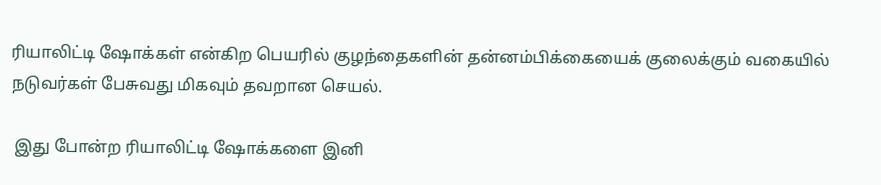ரியாலிட்டி ஷோக்கள் என்கிற பெயரில் குழந்தைகளின் தன்னம்பிக்கையைக் குலைக்கும் வகையில் நடுவர்கள் பேசுவது மிகவும் தவறான செயல்.

 இது போன்ற ரியாலிட்டி ஷோக்களை இனி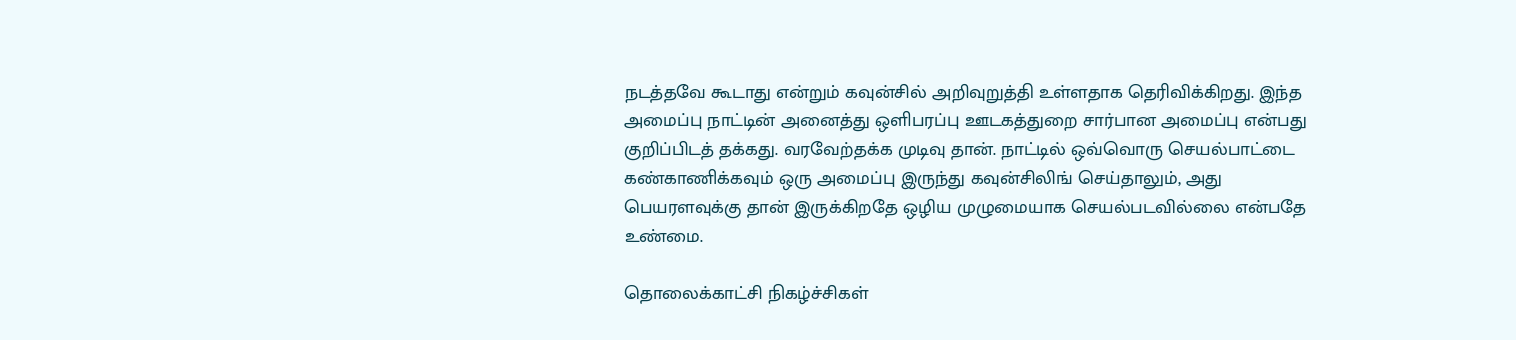நடத்தவே கூடாது என்றும் கவுன்சில் அறிவுறுத்தி உள்ளதாக தெரிவிக்கிறது. இந்த அமைப்பு நாட்டின் அனைத்து ஒளிபரப்பு ஊடகத்துறை சார்பான அமைப்பு என்பது குறிப்பிடத் தக்கது. வரவேற்தக்க முடிவு தான். நாட்டில் ஒவ்வொரு செயல்பாட்டை கண்காணிக்கவும் ஒரு அமைப்பு இருந்து கவுன்சிலிங் செய்தாலும், அது பெயரளவுக்கு தான் இருக்கிறதே ஒழிய முழுமையாக செயல்படவில்லை என்பதே உண்மை.

தொலைக்காட்சி நிகழ்ச்சிகள்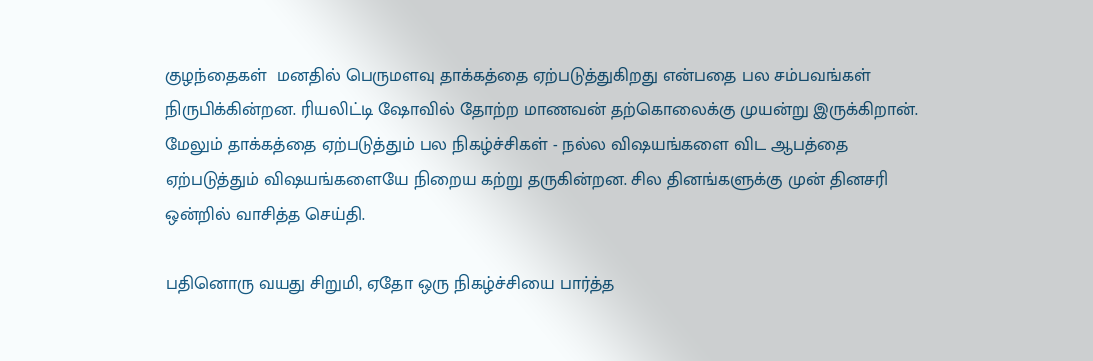குழந்தைகள்  மனதில் பெருமளவு தாக்கத்தை ஏற்படுத்துகிறது என்பதை பல சம்பவங்கள் நிருபிக்கின்றன. ரியலிட்டி ஷோவில் தோற்ற மாணவன் தற்கொலைக்கு முயன்று இருக்கிறான். மேலும் தாக்கத்தை ஏற்படுத்தும் பல நிகழ்ச்சிகள் - நல்ல விஷயங்களை விட ஆபத்தை ஏற்படுத்தும் விஷயங்களையே நிறைய கற்று தருகின்றன. சில தினங்களுக்கு முன் தினசரி ஒன்றில் வாசித்த செய்தி.

பதினொரு வயது சிறுமி, ஏதோ ஒரு நிகழ்ச்சியை பார்த்த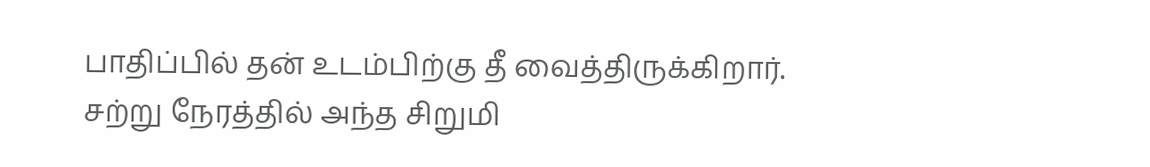பாதிப்பில் தன் உடம்பிற்கு தீ வைத்திருக்கிறார். சற்று நேரத்தில் அந்த சிறுமி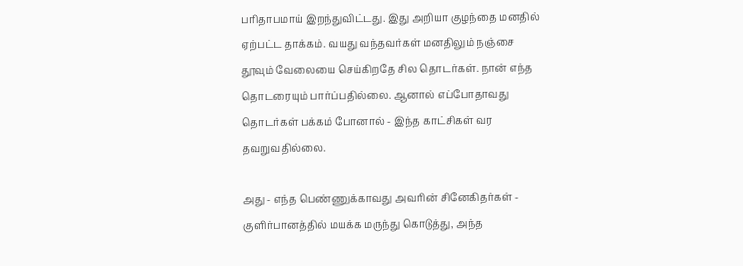பரிதாபமாய் இறந்துவிட்டது. இது அறியா குழந்தை மனதில் ஏற்பட்ட தாக்கம். வயது வந்தவர்கள் மனதிலும் நஞ்சை தூவும் வேலையை செய்கிறதே சில தொடர்கள். நான் எந்த தொடரையும் பார்ப்பதில்லை. ஆனால் எப்போதாவது தொடர்கள் பக்கம் போனால் - இந்த காட்சிகள் வர தவறுவதில்லை.

அது - எந்த பெண்ணுக்காவது அவரின் சினேகிதர்கள் - குளிர்பானத்தில் மயக்க மருந்து கொடுத்து, அந்த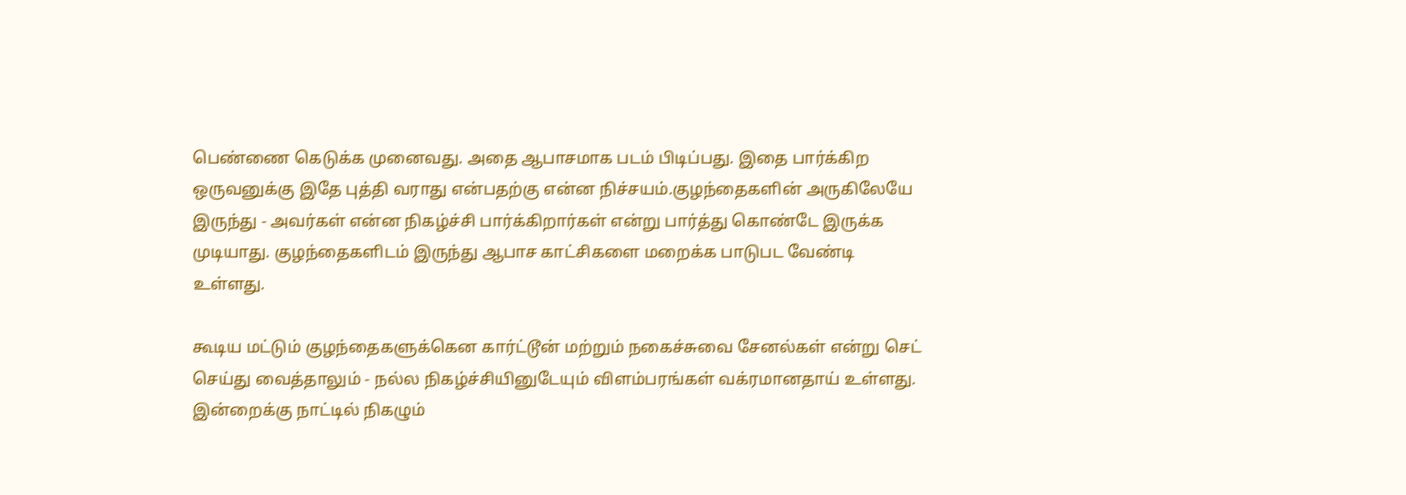பெண்ணை கெடுக்க முனைவது. அதை ஆபாசமாக படம் பிடிப்பது. இதை பார்க்கிற ஒருவனுக்கு இதே புத்தி வராது என்பதற்கு என்ன நிச்சயம்.குழந்தைகளின் அருகிலேயே இருந்து - அவர்கள் என்ன நிகழ்ச்சி பார்க்கிறார்கள் என்று பார்த்து கொண்டே இருக்க முடியாது. குழந்தைகளிடம் இருந்து ஆபாச காட்சிகளை மறைக்க பாடுபட வேண்டி உள்ளது.

கூடிய மட்டும் குழந்தைகளுக்கென கார்ட்டூன் மற்றும் நகைச்சுவை சேனல்கள் என்று செட் செய்து வைத்தாலும் - நல்ல நிகழ்ச்சியினுடேயும் விளம்பரங்கள் வக்ரமானதாய் உள்ளது. இன்றைக்கு நாட்டில் நிகழும்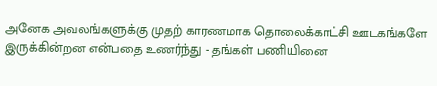அனேக அவலங்களுக்கு முதற் காரணமாக தொலைக்காட்சி ஊடகங்களே இருக்கின்றன என்பதை உணர்ந்து - தங்கள் பணியினை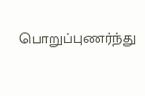பொறுப்புணர்ந்து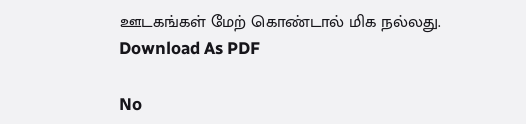ஊடகங்கள் மேற் கொண்டால் மிக நல்லது.
Download As PDF

No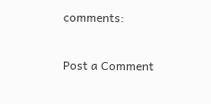comments:

Post a Comment